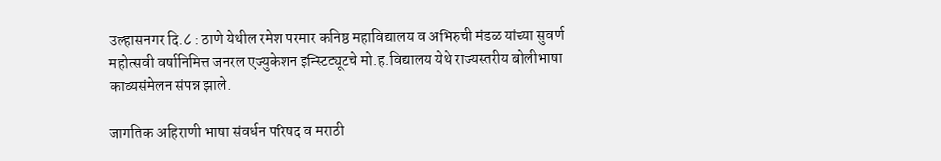उल्हासनगर दि.८ : ठाणे येथील रमेश परमार कनिष्ठ महाविद्यालय व अभिरुची मंडळ यांच्या सुवर्ण महोत्सवी वर्षानिमित्त जनरल एज्युकेशन इन्स्टिट्यूटचे मो.ह.विद्यालय येथे राज्यस्तरीय बोलीभाषा काव्यसंमेलन संपन्न झाले.

जागतिक अहिराणी भाषा संवर्धन परिषद व मराठी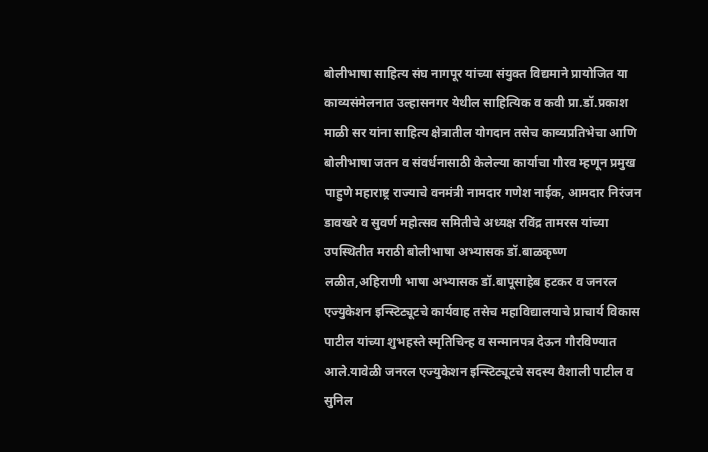बोलीभाषा साहित्य संघ नागपूर यांच्या संयुक्त विद्यमाने प्रायोजित या काव्यसंमेलनात उल्हासनगर येथील साहित्यिक व कवी प्रा.डॉ.प्रकाश माळी सर यांना साहित्य क्षेत्रातील योगदान तसेच काव्यप्रतिभेचा आणि बोलीभाषा जतन व संवर्धनासाठी केलेल्या कार्याचा गौरव म्हणून प्रमुख पाहुणे महाराष्ट्र राज्याचे वनमंत्री नामदार गणेश नाईक, आमदार निरंजन डावखरे व सुवर्ण महोत्सव समितीचे अध्यक्ष रविंद्र तामरस यांच्या उपस्थितीत मराठी बोलीभाषा अभ्यासक डॉ.बाळकृष्ण लळीत,अहिराणी भाषा अभ्यासक डॉ.बापूसाहेब हटकर व जनरल एज्युकेशन इन्स्टिट्यूटचे कार्यवाह तसेच महाविद्यालयाचे प्राचार्य विकास पाटील यांच्या शुभहस्ते स्मृतिचिन्ह व सन्मानपत्र देऊन गौरविण्यात आले.यावेळी जनरल एज्युकेशन इन्स्टिट्यूटचे सदस्य वैशाली पाटील व सुनिल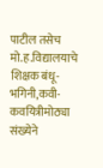पाटील तसेच मो.ह.विद्यालयाचे शिक्षक बंधू-भगिनी,कवी-कवयित्रीमोठ्या संख्येने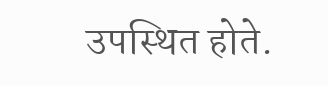उपस्थित होते.